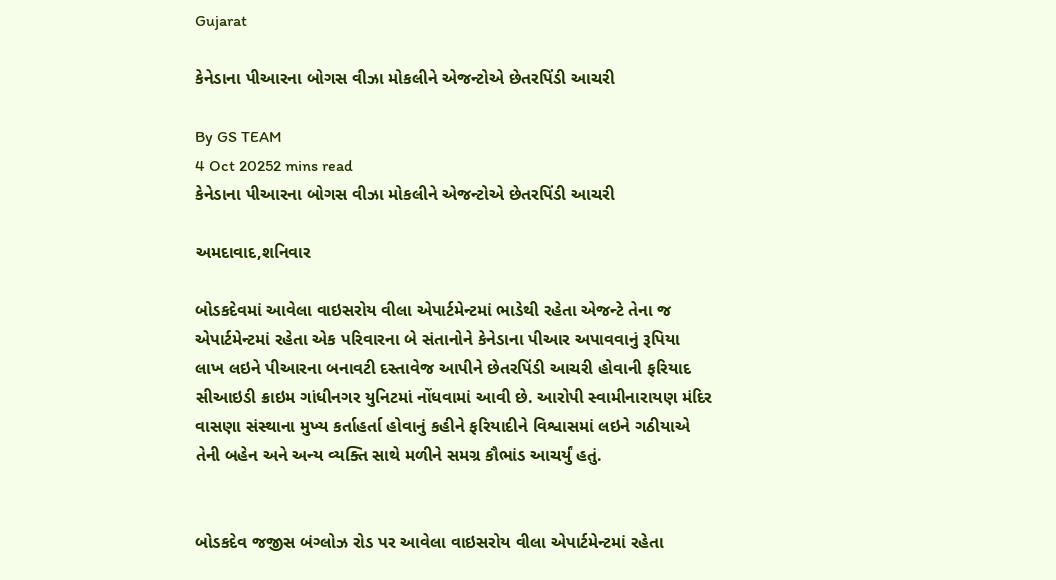Gujarat

કેનેડાના પીઆરના બોગસ વીઝા મોકલીને એજન્ટોએ છેતરપિંડી આચરી

By GS TEAM
4 Oct 20252 mins read
કેનેડાના પીઆરના બોગસ વીઝા મોકલીને એજન્ટોએ છેતરપિંડી આચરી

અમદાવાદ,શનિવાર

બોડકદેવમાં આવેલા વાઇસરોય વીલા એપાર્ટમેન્ટમાં ભાડેથી રહેતા એજન્ટે તેના જ એપાર્ટમેન્ટમાં રહેતા એક પરિવારના બે સંતાનોને કેનેડાના પીઆર અપાવવાનું રૂપિયા લાખ લઇને પીઆરના બનાવટી દસ્તાવેજ આપીને છેતરપિંડી આચરી હોવાની ફરિયાદ સીઆઇડી ક્રાઇમ ગાંધીનગર યુનિટમાં નોંધવામાં આવી છે. આરોપી સ્વામીનારાયણ મંદિર વાસણા સંસ્થાના મુખ્ય કર્તાહર્તા હોવાનું કહીને ફરિયાદીને વિશ્વાસમાં લઇને ગઠીયાએ તેની બહેન અને અન્ય વ્યક્તિ સાથે મળીને સમગ્ર કૌભાંડ આચર્યું હતું.


બોડકદેવ જજીસ બંગ્લોઝ રોડ પર આવેલા વાઇસરોય વીલા એપાર્ટમેન્ટમાં રહેતા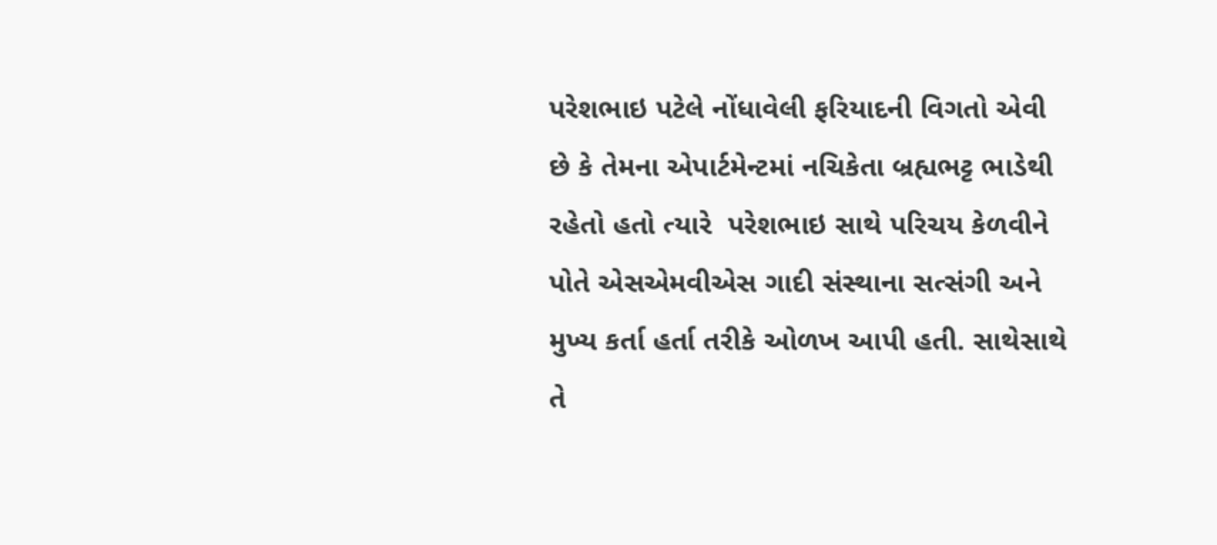પરેશભાઇ પટેલે નોંધાવેલી ફરિયાદની વિગતો એવી છે કે તેમના એપાર્ટમેન્ટમાં નચિકેતા બ્રહ્યભટ્ટ ભાડેથી રહેતો હતો ત્યારે  પરેશભાઇ સાથે પરિચય કેળવીને પોતે એસએમવીએસ ગાદી સંસ્થાના સત્સંગી અને મુખ્ય કર્તા હર્તા તરીકે ઓળખ આપી હતી. સાથેસાથે તે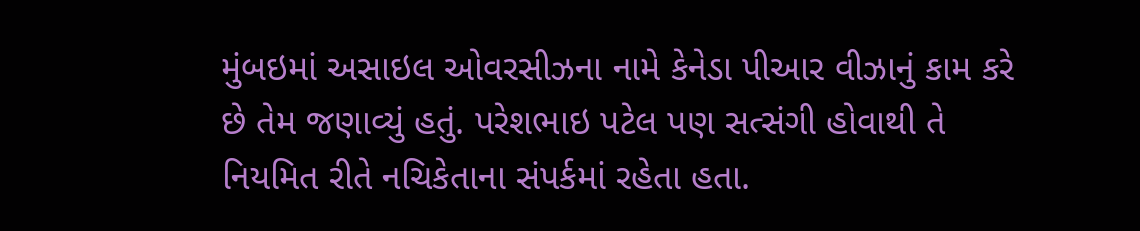મુંબઇમાં અસાઇલ ઓવરસીઝના નામે કેનેડા પીઆર વીઝાનું કામ કરે છે તેમ જણાવ્યું હતું. પરેશભાઇ પટેલ પણ સત્સંગી હોવાથી તે નિયમિત રીતે નચિકેતાના સંપર્કમાં રહેતા હતા.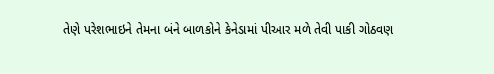તેણે પરેશભાઇને તેમના બંને બાળકોને કેનેડામાં પીઆર મળે તેવી પાકી ગોઠવણ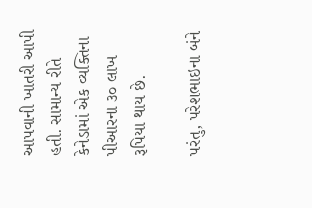આપવાની ખાતરી આપી હતી. સામાન્ય રીતે  કેનેડામાં એક વ્યક્તિના પીઆરના ૩૦ લાખ રૂપિયા થાય છે.

પરંતુ, પરેશભાઇના બંને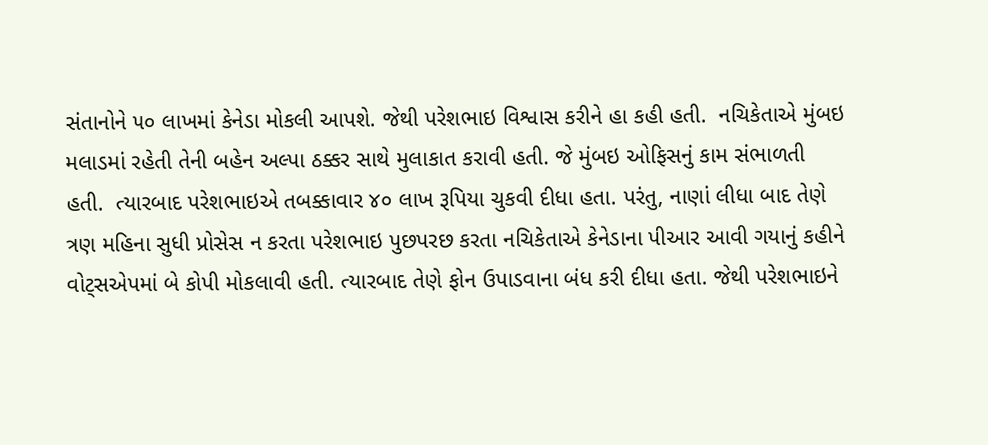સંતાનોને ૫૦ લાખમાં કેનેડા મોકલી આપશે. જેથી પરેશભાઇ વિશ્વાસ કરીને હા કહી હતી.  નચિકેતાએ મુંબઇ મલાડમાં રહેતી તેની બહેન અલ્પા ઠક્કર સાથે મુલાકાત કરાવી હતી. જે મુંબઇ ઓફિસનું કામ સંભાળતી હતી.  ત્યારબાદ પરેશભાઇએ તબક્કાવાર ૪૦ લાખ રૂપિયા ચુકવી દીધા હતા. પરંતુ, નાણાં લીધા બાદ તેણે ત્રણ મહિના સુધી પ્રોસેસ ન કરતા પરેશભાઇ પુછપરછ કરતા નચિકેતાએ કેનેડાના પીઆર આવી ગયાનું કહીને વોટ્સએપમાં બે કોપી મોકલાવી હતી. ત્યારબાદ તેણે ફોન ઉપાડવાના બંધ કરી દીધા હતા. જેથી પરેશભાઇને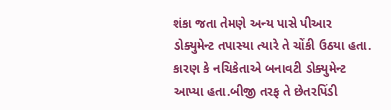શંકા જતા તેમણે અન્ય પાસે પીઆર ડોક્યુમેન્ટ તપાસ્યા ત્યારે તે ચોંકી ઉઠયા હતા. કારણ કે નચિકેતાએ બનાવટી ડોક્યુમેન્ટ આપ્યા હતા.બીજી તરફ તે છેતરપિંડી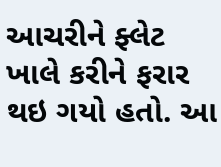આચરીને ફ્લેટ ખાલે કરીને ફરાર થઇ ગયો હતો. આ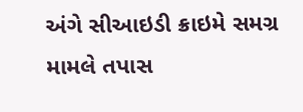અંગે સીઆઇડી ક્રાઇમે સમગ્ર મામલે તપાસ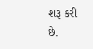શરૂ કરી છે.